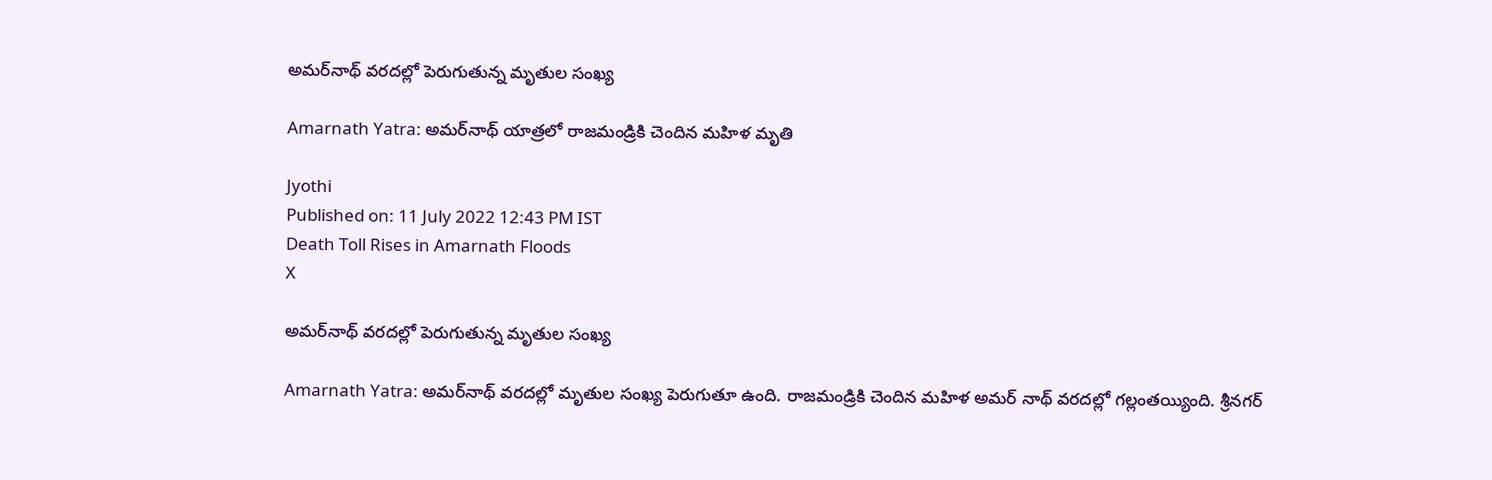అమర్‌నాథ్‌ వరదల్లో పెరుగుతున్న మృతుల సంఖ్య

Amarnath Yatra: అమర్‌నాథ్ యాత్రలో రాజమండ్రికి చెందిన మహిళ మృతి

Jyothi
Published on: 11 July 2022 12:43 PM IST
Death Toll Rises in Amarnath Floods
X

అమర్‌నాథ్‌ వరదల్లో పెరుగుతున్న మృతుల సంఖ్య

Amarnath Yatra: అమర్‌నాథ్‌ వరదల్లో మృతుల సంఖ్య పెరుగుతూ ఉంది. రాజమండ్రికి చెందిన మహిళ అమర్‌ నాథ్‌ వరదల్లో గల్లంతయ్యింది. శ్రీనగర్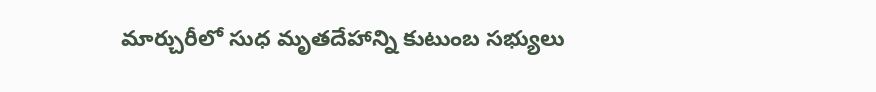మార్చురీలో సుధ మృతదేహాన్ని కుటుంబ సభ్యులు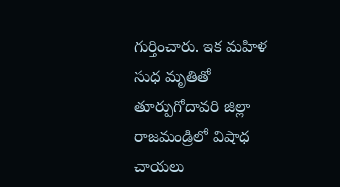గుర్తించారు. ఇక మహిళ సుధ మృతితో తూర్పుగోదావరి జిల్లా రాజమండ్రిలో విషాధ చాయలు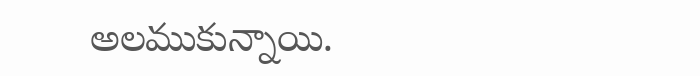అలముకున్నాయి.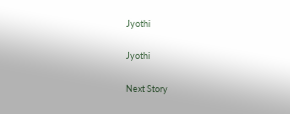Jyothi

Jyothi

Next Story